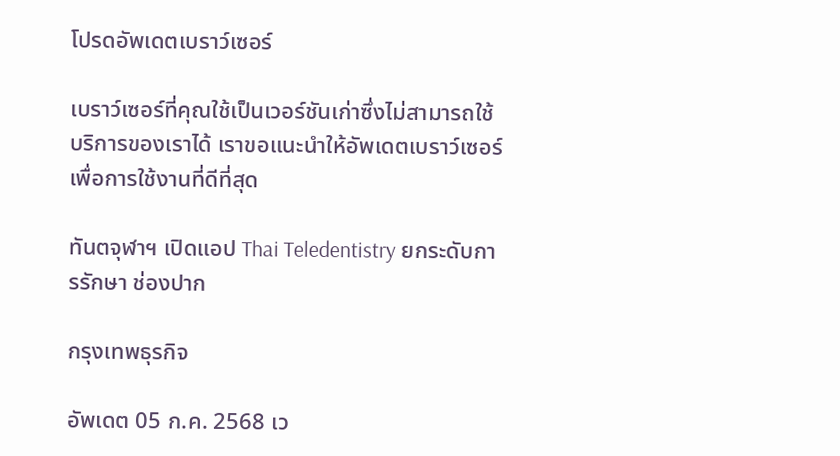โปรดอัพเดตเบราว์เซอร์

เบราว์เซอร์ที่คุณใช้เป็นเวอร์ชันเก่าซึ่งไม่สามารถใช้บริการของเราได้ เราขอแนะนำให้อัพเดตเบราว์เซอร์เพื่อการใช้งานที่ดีที่สุด

ทันตจุฬาฯ เปิดแอป Thai Teledentistry ยกระดับการรักษา ช่องปาก

กรุงเทพธุรกิจ

อัพเดต 05 ก.ค. 2568 เว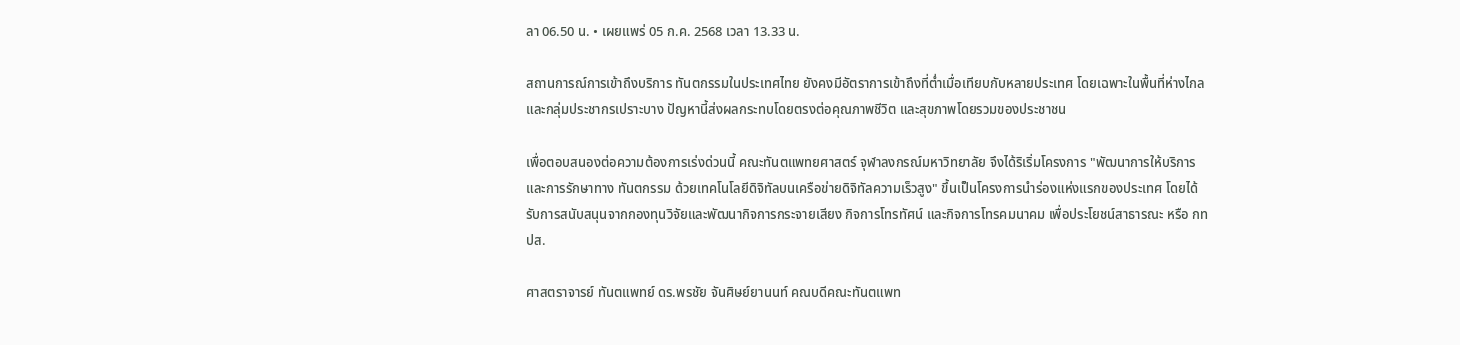ลา 06.50 น. • เผยแพร่ 05 ก.ค. 2568 เวลา 13.33 น.

สถานการณ์การเข้าถึงบริการ ทันตกรรมในประเทศไทย ยังคงมีอัตราการเข้าถึงที่ต่ำเมื่อเทียบกับหลายประเทศ โดยเฉพาะในพื้นที่ห่างไกล และกลุ่มประชากรเปราะบาง ปัญหานี้ส่งผลกระทบโดยตรงต่อคุณภาพชีวิต และสุขภาพโดยรวมของประชาชน

เพื่อตอบสนองต่อความต้องการเร่งด่วนนี้ คณะทันตแพทยศาสตร์ จุฬาลงกรณ์มหาวิทยาลัย จึงได้ริเริ่มโครงการ "พัฒนาการให้บริการและการรักษาทาง ทันตกรรม ด้วยเทคโนโลยีดิจิทัลบนเครือข่ายดิจิทัลความเร็วสูง" ขึ้นเป็นโครงการนำร่องแห่งแรกของประเทศ โดยได้รับการสนับสนุนจากกองทุนวิจัยและพัฒนากิจการกระจายเสียง กิจการโทรทัศน์ และกิจการโทรคมนาคม เพื่อประโยชน์สาธารณะ หรือ กทปส.

ศาสตราจารย์ ทันตแพทย์ ดร.พรชัย จันศิษย์ยานนท์ คณบดีคณะทันตแพท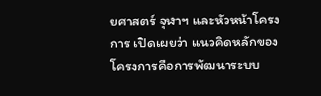ยศาสตร์ จุฬาฯ และหัวหน้าโครงการ เปิดเผยว่า แนวคิดหลักของโครงการคือการพัฒนาระบบ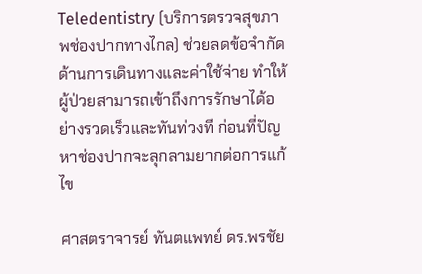Teledentistry (บริการตรวจสุขภาพช่องปากทางไกล) ช่วยลดข้อจำกัดด้านการเดินทางและค่าใช้จ่าย ทำให้ผู้ป่วยสามารถเข้าถึงการรักษาได้อย่างรวดเร็วและทันท่วงที ก่อนที่ปัญหาช่องปากจะลุกลามยากต่อการแก้ไข

ศาสตราจารย์ ทันตแพทย์ ดร.พรชัย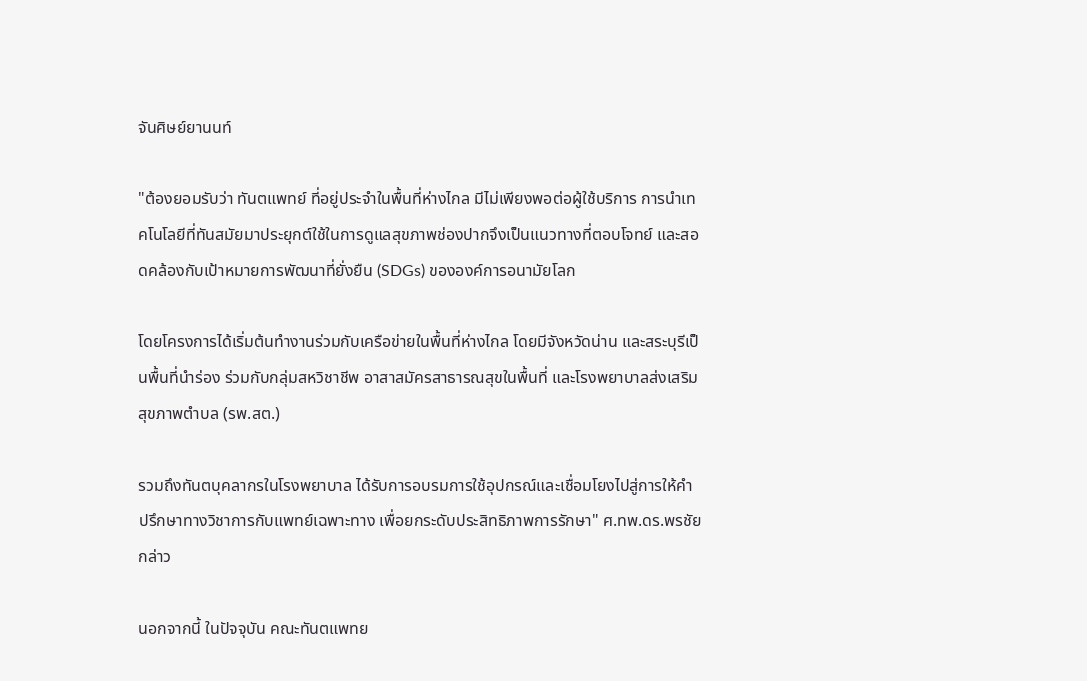จันศิษย์ยานนท์

"ต้องยอมรับว่า ทันตแพทย์ ที่อยู่ประจำในพื้นที่ห่างไกล มีไม่เพียงพอต่อผู้ใช้บริการ การนำเทคโนโลยีที่ทันสมัยมาประยุกต์ใช้ในการดูแลสุขภาพช่องปากจึงเป็นแนวทางที่ตอบโจทย์ และสอดคล้องกับเป้าหมายการพัฒนาที่ยั่งยืน (SDGs) ขององค์การอนามัยโลก

โดยโครงการได้เริ่มต้นทำงานร่วมกับเครือข่ายในพื้นที่ห่างไกล โดยมีจังหวัดน่าน และสระบุรีเป็นพื้นที่นำร่อง ร่วมกับกลุ่มสหวิชาชีพ อาสาสมัครสาธารณสุขในพื้นที่ และโรงพยาบาลส่งเสริมสุขภาพตำบล (รพ.สต.)

รวมถึงทันตบุคลากรในโรงพยาบาล ได้รับการอบรมการใช้อุปกรณ์และเชื่อมโยงไปสู่การให้คำปรึกษาทางวิชาการกับแพทย์เฉพาะทาง เพื่อยกระดับประสิทธิภาพการรักษา" ศ.ทพ.ดร.พรชัย กล่าว

นอกจากนี้ ในปัจจุบัน คณะทันตแพทย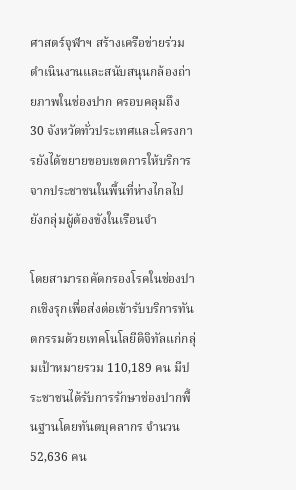ศาสตร์จุฬาฯ สร้างเครือข่ายร่วมดำเนินงานและสนับสนุนกล้องถ่ายภาพในช่องปาก ครอบคลุมถึง 30 จังหวัดทั่วประเทศและโครงการยังได้ขยายขอบเขตการให้บริการจากประชาชนในพื้นที่ห่างไกลไปยังกลุ่มผู้ต้องขังในเรือนจำ

โดยสามารถคัดกรองโรคในช่องปากเชิงรุกเพื่อส่งต่อเข้ารับบริการทันตกรรมด้วยเทคโนโลยีดิจิทัลแก่กลุ่มเป้าหมายรวม 110,189 คน มีประชาชนได้รับการรักษาช่องปากพื้นฐานโดยทันตบุคลากร จำนวน 52,636 คน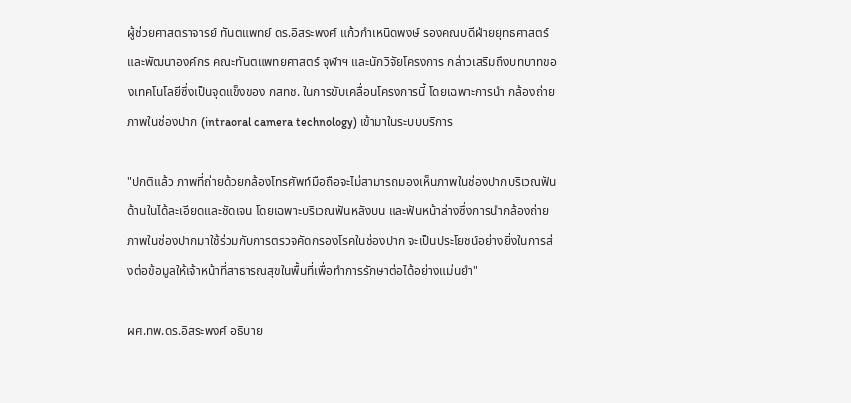ผู้ช่วยศาสตราจารย์ ทันตแพทย์ ดร.อิสระพงศ์ แก้วกำเหนิดพงษ์ รองคณบดีฝ่ายยุทธศาสตร์และพัฒนาองค์กร คณะทันตแพทยศาสตร์ จุฬาฯ และนักวิจัยโครงการ กล่าวเสริมถึงบทบาทของเทคโนโลยีซึ่งเป็นจุดแข็งของ กสทช. ในการขับเคลื่อนโครงการนี้ โดยเฉพาะการนำ กล้องถ่ายภาพในช่องปาก (intraoral camera technology) เข้ามาในระบบบริการ

"ปกติแล้ว ภาพที่ถ่ายด้วยกล้องโทรศัพท์มือถือจะไม่สามารถมองเห็นภาพในช่องปากบริเวณฟันด้านในได้ละเอียดและชัดเจน โดยเฉพาะบริเวณฟันหลังบน และฟันหน้าล่างซึ่งการนำกล้องถ่ายภาพในช่องปากมาใช้ร่วมกับการตรวจคัดกรองโรคในช่องปาก จะเป็นประโยชน์อย่างยิ่งในการส่งต่อข้อมูลให้เจ้าหน้าที่สาธารณสุขในพื้นที่เพื่อทำการรักษาต่อได้อย่างแม่นยำ"

ผศ.ทพ.ดร.อิสระพงศ์ อธิบาย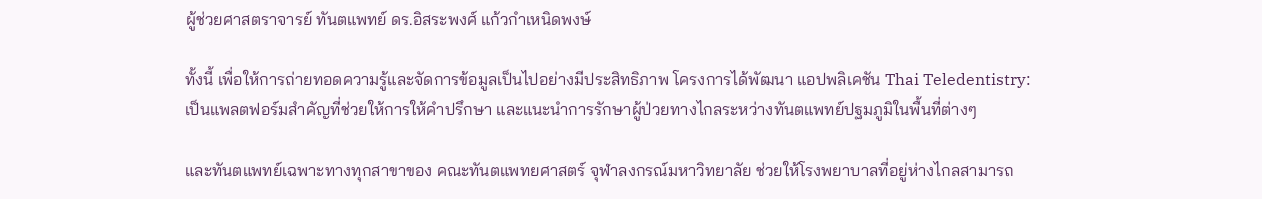ผู้ช่วยศาสตราจารย์ ทันตแพทย์ ดร.อิสระพงศ์ แก้วกำเหนิดพงษ์

ทั้งนี้ เพื่อให้การถ่ายทอดความรู้และจัดการข้อมูลเป็นไปอย่างมีประสิทธิภาพ โครงการได้พัฒนา แอปพลิเคชัน Thai Teledentistry: เป็นแพลตฟอร์มสำคัญที่ช่วยให้การให้คำปรึกษา และแนะนำการรักษาผู้ป่วยทางไกลระหว่างทันตแพทย์ปฐมภูมิในพื้นที่ต่างๆ

และทันตแพทย์เฉพาะทางทุกสาขาของ คณะทันตแพทยศาสตร์ จุฬาลงกรณ์มหาวิทยาลัย ช่วยให้โรงพยาบาลที่อยู่ห่างไกลสามารถ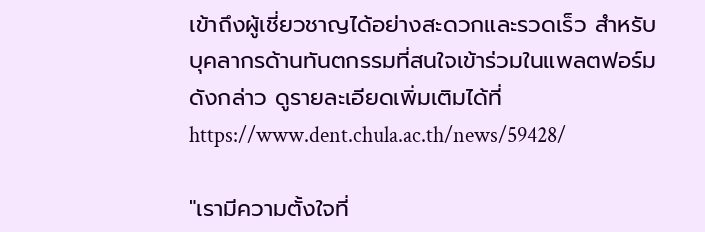เข้าถึงผู้เชี่ยวชาญได้อย่างสะดวกและรวดเร็ว สำหรับบุคลากรด้านทันตกรรมที่สนใจเข้าร่วมในแพลตฟอร์มดังกล่าว ดูรายละเอียดเพิ่มเติมได้ที่ https://www.dent.chula.ac.th/news/59428/

"เรามีความตั้งใจที่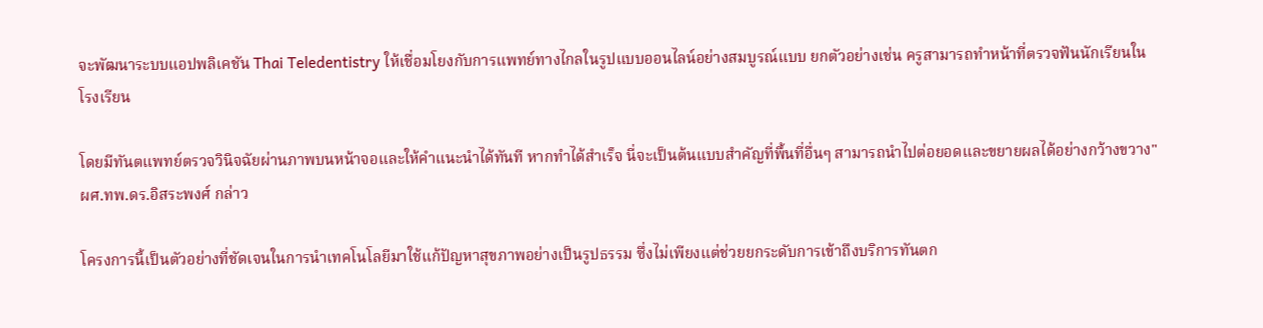จะพัฒนาระบบแอปพลิเคชัน Thai Teledentistry ให้เชื่อมโยงกับการแพทย์ทางไกลในรูปแบบออนไลน์อย่างสมบูรณ์แบบ ยกตัวอย่างเช่น ครูสามารถทำหน้าที่ตรวจฟันนักเรียนในโรงเรียน

โดยมีทันตแพทย์ตรวจวินิจฉัยผ่านภาพบนหน้าจอและให้คำแนะนำได้ทันที หากทำได้สำเร็จ นี่จะเป็นต้นแบบสำคัญที่พื้นที่อื่นๆ สามารถนำไปต่อยอดและขยายผลได้อย่างกว้างขวาง" ผศ.ทพ.ดร.อิสระพงศ์ กล่าว

โครงการนี้เป็นตัวอย่างที่ชัดเจนในการนำเทคโนโลยีมาใช้แก้ปัญหาสุขภาพอย่างเป็นรูปธรรม ซึ่งไม่เพียงแต่ช่วยยกระดับการเข้าถึงบริการทันตก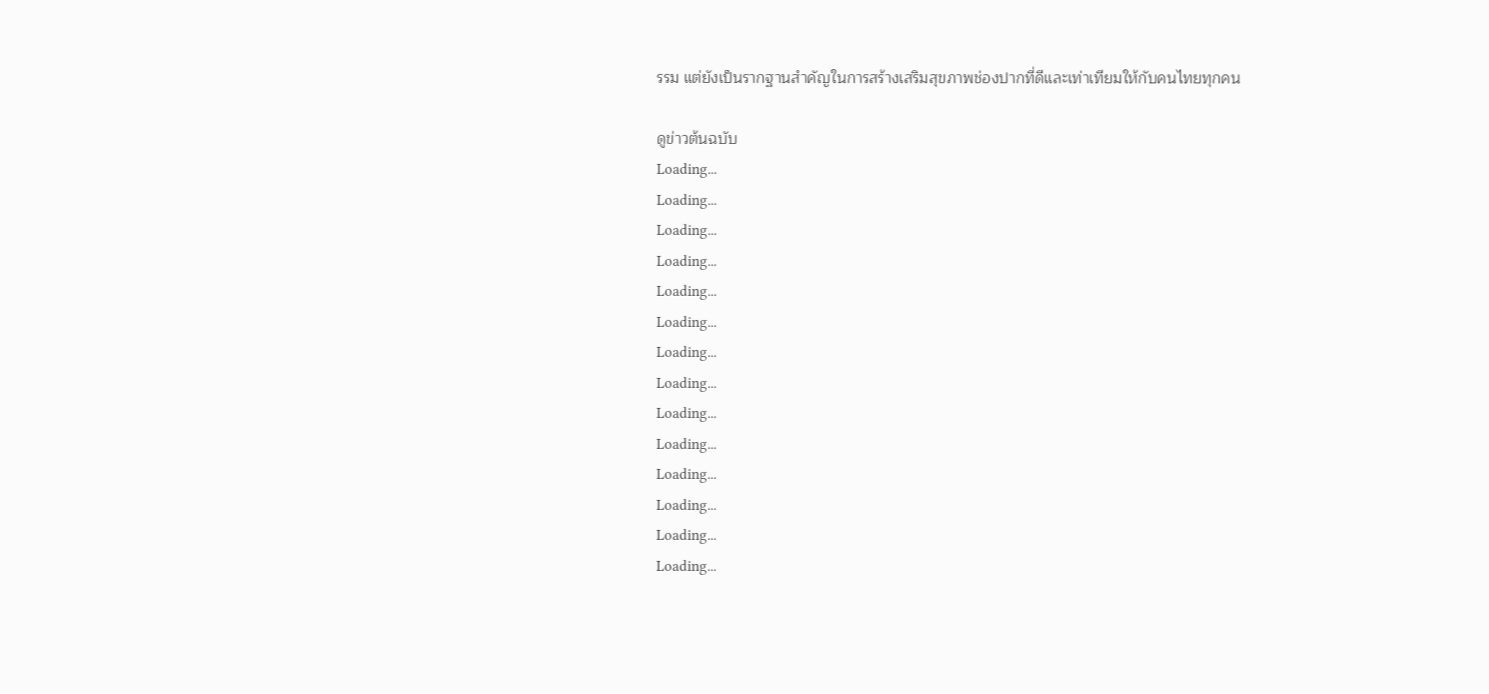รรม แต่ยังเป็นรากฐานสำคัญในการสร้างเสริมสุขภาพช่องปากที่ดีและเท่าเทียมให้กับคนไทยทุกคน

ดูข่าวต้นฉบับ
Loading...
Loading...
Loading...
Loading...
Loading...
Loading...
Loading...
Loading...
Loading...
Loading...
Loading...
Loading...
Loading...
Loading...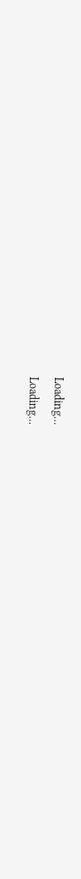Loading...
Loading...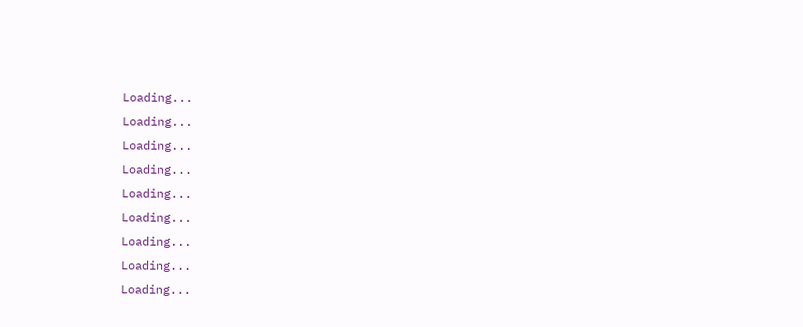Loading...
Loading...
Loading...
Loading...
Loading...
Loading...
Loading...
Loading...
Loading...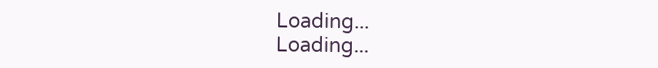Loading...
Loading...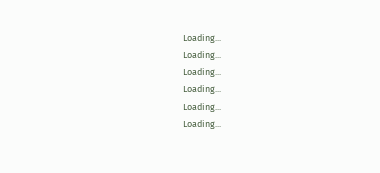Loading...
Loading...
Loading...
Loading...
Loading...
Loading...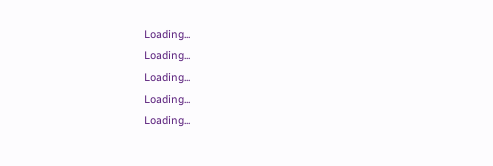Loading...
Loading...
Loading...
Loading...
Loading...